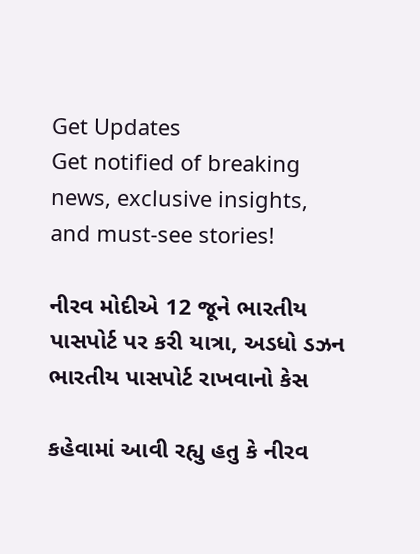Get Updates
Get notified of breaking news, exclusive insights, and must-see stories!

નીરવ મોદીએ 12 જૂને ભારતીય પાસપોર્ટ પર કરી યાત્રા, અડધો ડઝન ભારતીય પાસપોર્ટ રાખવાનો કેસ

કહેવામાં આવી રહ્યુ હતુ કે નીરવ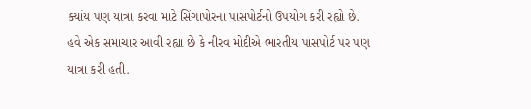ક્યાંય પણ યાત્રા કરવા માટે સિંગાપોરના પાસપોર્ટનો ઉપયોગ કરી રહ્યો છે. હવે એક સમાચાર આવી રહ્યા છે કે નીરવ મોદીએ ભારતીય પાસપોર્ટ પર પણ યાત્રા કરી હતી.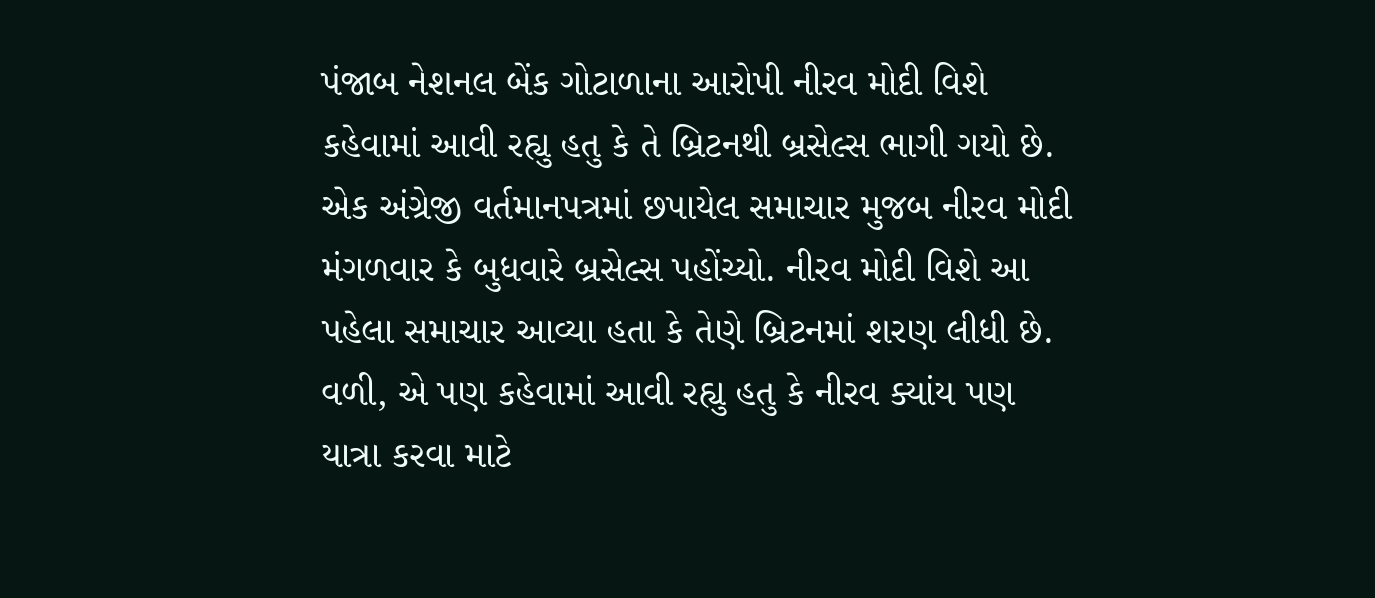પંજાબ નેશનલ બેંક ગોટાળાના આરોપી નીરવ મોદી વિશે કહેવામાં આવી રહ્યુ હતુ કે તે બ્રિટનથી બ્રસેલ્સ ભાગી ગયો છે. એક અંગ્રેજી વર્તમાનપત્રમાં છપાયેલ સમાચાર મુજબ નીરવ મોદી મંગળવાર કે બુધવારે બ્રસેલ્સ પહોંચ્યો. નીરવ મોદી વિશે આ પહેલા સમાચાર આવ્યા હતા કે તેણે બ્રિટનમાં શરણ લીધી છે. વળી, એ પણ કહેવામાં આવી રહ્યુ હતુ કે નીરવ ક્યાંય પણ યાત્રા કરવા માટે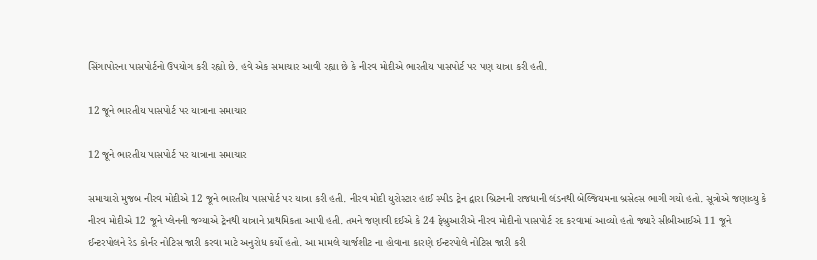સિંગાપોરના પાસપોર્ટનો ઉપયોગ કરી રહ્યો છે. હવે એક સમાચાર આવી રહ્યા છે કે નીરવ મોદીએ ભારતીય પાસપોર્ટ પર પણ યાત્રા કરી હતી.

12 જૂને ભારતીય પાસપોર્ટ પર યાત્રાના સમાચાર

12 જૂને ભારતીય પાસપોર્ટ પર યાત્રાના સમાચાર

સમાચારો મુજબ નીરવ મોદીએ 12 જૂને ભારતીય પાસપોર્ટ પર યાત્રા કરી હતી. નીરવ મોદી યુરોસ્ટાર હાઈ સ્પીડ ટ્રેન દ્વારા બ્રિટનની રાજધાની લંડનથી બેલ્જિયમના બ્રસેલ્સ ભાગી ગયો હતો. સૂત્રોએ જણાવ્યુ કે નીરવ મોદીએ 12 જૂને પ્લેનની જગ્યાએ ટ્રેનથી યાત્રાને પ્રાથમિકતા આપી હતી. તમને જણાવી દઈએ કે 24 ફેબ્રુઆરીએ નીરવ મોદીનો પાસપોર્ટ રદ કરવામાં આવ્યો હતો જ્યારે સીબીઆઈએ 11 જૂને ઈન્ટરપોલને રેડ કોર્નર નોટિસ જારી કરવા માટે અનુરોધ કર્યો હતો. આ મામલે ચાર્જશીટ ના હોવાના કારણે ઈન્ટરપોલે નોટિસ જારી કરી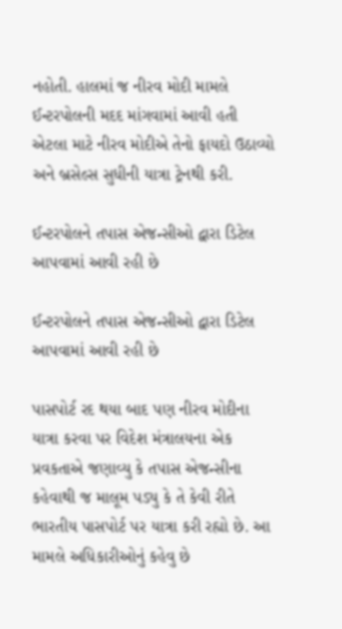નહોતી. હાલમાં જ નીરવ મોદી મામલે ઈન્ટરપોલની મદદ માંગવામાં આવી હતી એટલા માટે નીરવ મોદીએ તેનો ફાયદો ઉઠાવ્યો અને બ્રસેલ્સ સુધીની યાત્રા ટ્રેનથી કરી.

ઈન્ટરપોલને તપાસ એજન્સીઓ દ્વારા ડિટેલ આપવામાં આવી રહી છે

ઈન્ટરપોલને તપાસ એજન્સીઓ દ્વારા ડિટેલ આપવામાં આવી રહી છે

પાસપોર્ટ રદ થયા બાદ પણ નીરવ મોદીના યાત્રા કરવા પર વિદેશ મંત્રાલયના એક પ્રવકતાએ જણાવ્યુ કે તપાસ એજન્સીના કહેવાથી જ માલૂમ પડ્યુ કે તે કેવી રીતે ભારતીય પાસપોર્ટ પર યાત્રા કરી રહ્યો છે. આ મામલે અધિકારીઓનું કહેવુ છે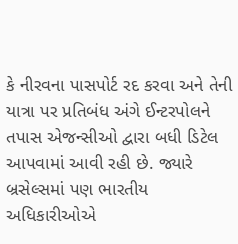કે નીરવના પાસપોર્ટ રદ કરવા અને તેની યાત્રા પર પ્રતિબંધ અંગે ઈન્ટરપોલને તપાસ એજન્સીઓ દ્વારા બધી ડિટેલ આપવામાં આવી રહી છે. જ્યારે બ્રસેલ્સમાં પણ ભારતીય અધિકારીઓએ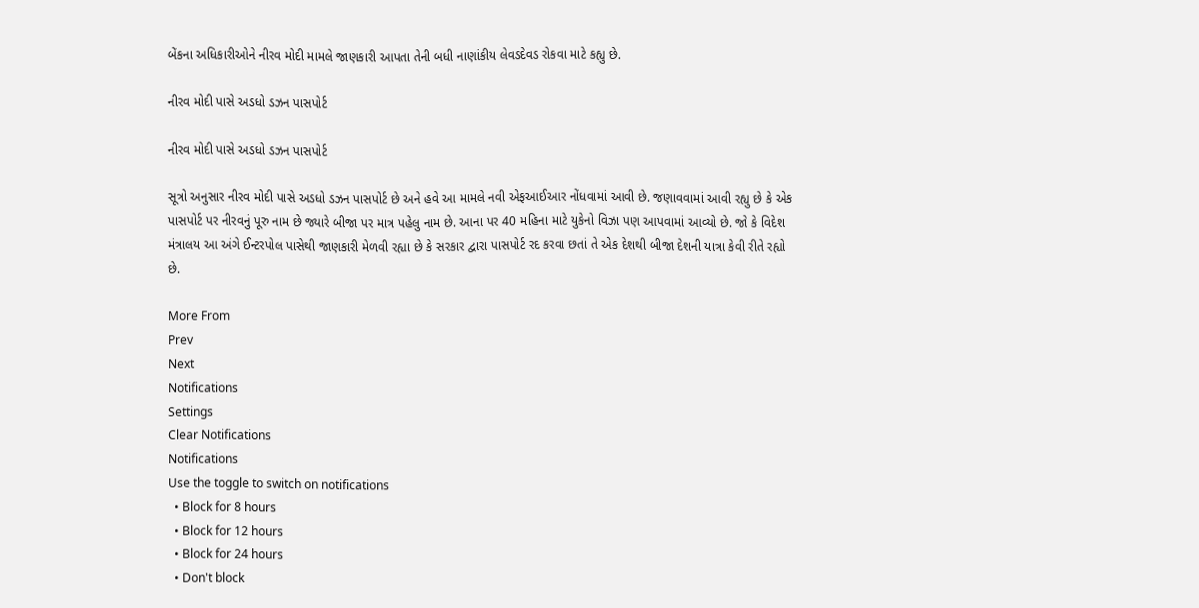બેંકના અધિકારીઓને નીરવ મોદી મામલે જાણકારી આપતા તેની બધી નાણાંકીય લેવડદેવડ રોકવા માટે કહ્યુ છે.

નીરવ મોદી પાસે અડધો ડઝન પાસપોર્ટ

નીરવ મોદી પાસે અડધો ડઝન પાસપોર્ટ

સૂત્રો અનુસાર નીરવ મોદી પાસે અડધો ડઝન પાસપોર્ટ છે અને હવે આ મામલે નવી એફઆઈઆર નોંધવામાં આવી છે. જણાવવામાં આવી રહ્યુ છે કે એક પાસપોર્ટ પર નીરવનું પૂરુ નામ છે જ્યારે બીજા પર માત્ર પહેલુ નામ છે. આના પર 40 મહિના માટે યુકેનો વિઝા પણ આપવામાં આવ્યો છે. જો કે વિદેશ મંત્રાલય આ અંગે ઈન્ટરપોલ પાસેથી જાણકારી મેળવી રહ્યા છે કે સરકાર દ્વારા પાસપોર્ટ રદ કરવા છતાં તે એક દેશથી બીજા દેશની યાત્રા કેવી રીતે રહ્યો છે.

More From
Prev
Next
Notifications
Settings
Clear Notifications
Notifications
Use the toggle to switch on notifications
  • Block for 8 hours
  • Block for 12 hours
  • Block for 24 hours
  • Don't block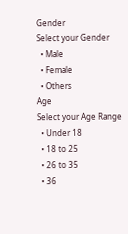Gender
Select your Gender
  • Male
  • Female
  • Others
Age
Select your Age Range
  • Under 18
  • 18 to 25
  • 26 to 35
  • 36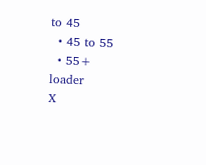to 45
  • 45 to 55
  • 55+
loader
X